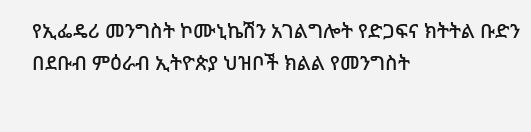የኢፌዴሪ መንግስት ኮሙኒኬሽን አገልግሎት የድጋፍና ክትትል ቡድን በደቡብ ምዕራብ ኢትዮጵያ ህዝቦች ክልል የመንግስት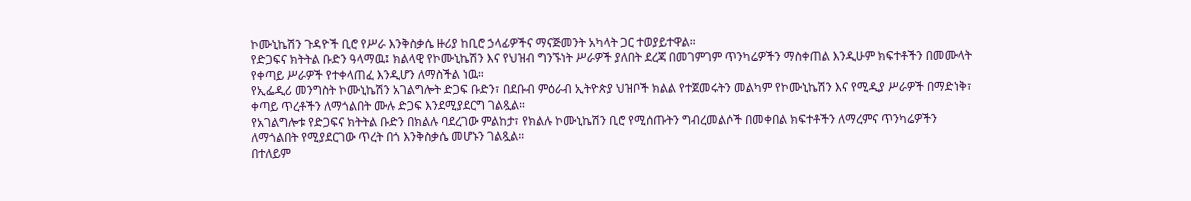ኮሙኒኬሽን ጉዳዮች ቢሮ የሥራ እንቅስቃሴ ዙሪያ ከቢሮ ኃላፊዎችና ማናጅመንት አካላት ጋር ተወያይተዋል።
የድጋፍና ክትትል ቡድን ዓላማዉ፤ ክልላዊ የኮሙኒኬሽን እና የህዝብ ግንኙነት ሥራዎች ያለበት ደረጃ በመገምገም ጥንካሬዎችን ማስቀጠል እንዲሁም ክፍተቶችን በመሙላት የቀጣይ ሥራዎች የተቀላጠፈ እንዲሆን ለማስችል ነዉ።
የኢፌዲሪ መንግስት ኮሙኒኬሽን አገልግሎት ድጋፍ ቡድን፣ በደቡብ ምዕራብ ኢትዮጵያ ህዝቦች ክልል የተጀመሩትን መልካም የኮሙኒኬሽን እና የሚዲያ ሥራዎች በማድነቅ፣ ቀጣይ ጥረቶችን ለማጎልበት ሙሉ ድጋፍ እንደሚያደርግ ገልጿል።
የአገልግሎቱ የድጋፍና ክትትል ቡድን በክልሉ ባደረገው ምልከታ፣ የክልሉ ኮሙኒኬሽን ቢሮ የሚሰጡትን ግብረመልሶች በመቀበል ክፍተቶችን ለማረምና ጥንካሬዎችን ለማጎልበት የሚያደርገው ጥረት በጎ እንቅስቃሴ መሆኑን ገልጿል።
በተለይም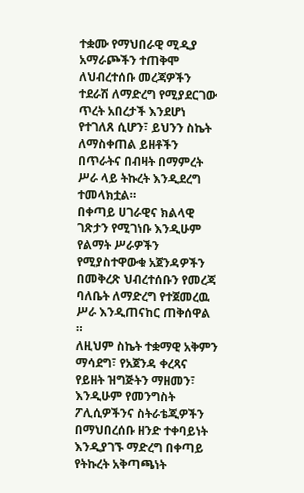ተቋሙ የማህበራዊ ሚዲያ አማራጮችን ተጠቅሞ ለህብረተሰቡ መረጃዎችን ተደራሽ ለማድረግ የሚያደርገው ጥረት አበረታች እንደሆነ የተገለጸ ሲሆን፣ ይህንን ስኬት ለማስቀጠል ይዘቶችን በጥራትና በብዛት በማምረት ሥራ ላይ ትኩረት እንዲደረግ ተመላክቷል።
በቀጣይ ሀገራዊና ክልላዊ ገጽታን የሚገነቡ እንዲሁም የልማት ሥራዎችን የሚያስተዋውቁ አጀንዳዎችን በመቅረጽ ህብረተሰቡን የመረጃ ባለቤት ለማድረግ የተጀመረዉ ሥራ እንዲጠናከር ጠቅሰዋል ።
ለዚህም ስኬት ተቋማዊ አቅምን ማሳደግ፣ የአጀንዳ ቀረጻና የይዘት ዝግጅትን ማዘመን፣ እንዲሁም የመንግስት ፖሊሲዎችንና ስትራቴጂዎችን በማህበረሰቡ ዘንድ ተቀባይነት እንዲያገኙ ማድረግ በቀጣይ የትኩረት አቅጣጫነት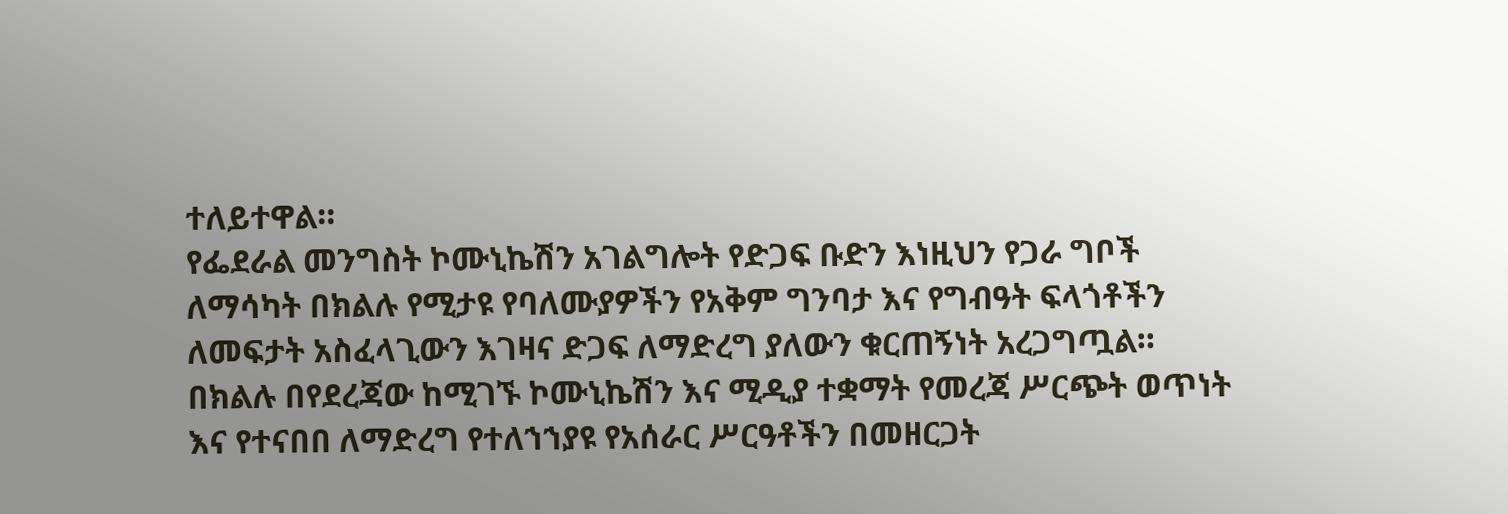ተለይተዋል።
የፌደራል መንግስት ኮሙኒኬሽን አገልግሎት የድጋፍ ቡድን እነዚህን የጋራ ግቦች ለማሳካት በክልሉ የሚታዩ የባለሙያዎችን የአቅም ግንባታ እና የግብዓት ፍላጎቶችን ለመፍታት አስፈላጊውን እገዛና ድጋፍ ለማድረግ ያለውን ቁርጠኝነት አረጋግጧል።
በክልሉ በየደረጃው ከሚገኙ ኮሙኒኬሽን እና ሚዲያ ተቋማት የመረጃ ሥርጭት ወጥነት እና የተናበበ ለማድረግ የተለኀኀያዩ የአሰራር ሥርዓቶችን በመዘርጋት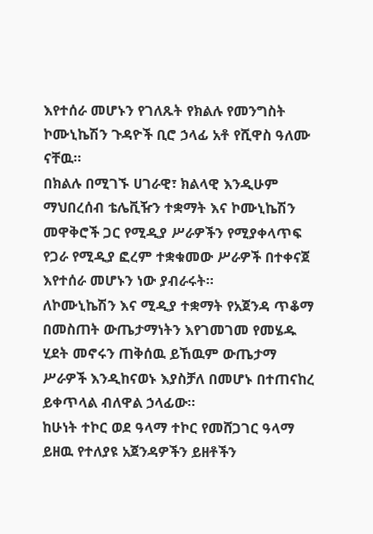እየተሰራ መሆኑን የገለጹት የክልሉ የመንግስት ኮሙኒኬሽን ጉዳዮች ቢሮ ኃላፊ አቶ የሺዋስ ዓለሙ ናቸዉ።
በክልሉ በሚገኙ ሀገራዊ፣ ክልላዊ እንዲሁም ማህበረሰብ ቴሌቪዥን ተቋማት እና ኮሙኒኬሽን መዋቅሮች ጋር የሚዲያ ሥራዎችን የሚያቀላጥፍ የጋራ የሚዲያ ፎረም ተቋቁመው ሥራዎች በተቀናጀ እየተሰራ መሆኑን ነው ያብራሩት።
ለኮሙኒኬሽን እና ሚዲያ ተቋማት የአጀንዳ ጥቆማ በመስጠት ውጤታማነትን እየገመገመ የመሄዱ ሂደት መኖሩን ጠቅሰዉ ይኸዉም ውጤታማ ሥራዎች እንዲከናወኑ እያስቻለ በመሆኑ በተጠናከረ ይቀጥላል ብለዋል ኃላፊው።
ከሁነት ተኮር ወደ ዓላማ ተኮር የመሸጋገር ዓላማ ይዘዉ የተለያዩ አጀንዳዎችን ይዘቶችን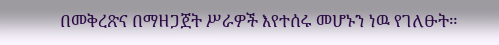በመቅረጽና በማዘጋጀት ሥራዎች እየተሰሩ መሆኑን ነዉ የገለፁት።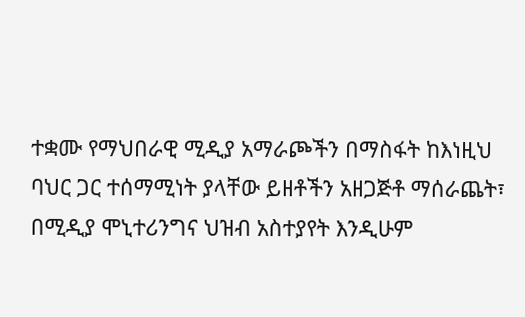ተቋሙ የማህበራዊ ሚዲያ አማራጮችን በማስፋት ከእነዚህ ባህር ጋር ተሰማሚነት ያላቸው ይዘቶችን አዘጋጅቶ ማሰራጨት፣ በሚዲያ ሞኒተሪንግና ህዝብ አስተያየት እንዲሁም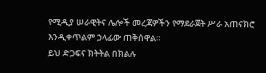የሚዲያ ሠራዊትና ሌሎች መረጃዎችን የማደራጀት ሥራ አጠናክሮ እንዲቀጥልም ኃላፊው ጠቅሰዋል።
ይህ ድጋፍና ክትትል በክልሉ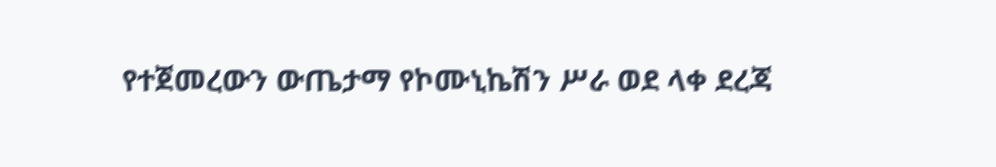የተጀመረውን ውጤታማ የኮሙኒኬሽን ሥራ ወደ ላቀ ደረጃ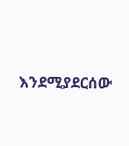እንደሚያደርሰው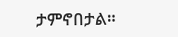ታምኖበታል።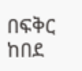በፍቅር ከበደ